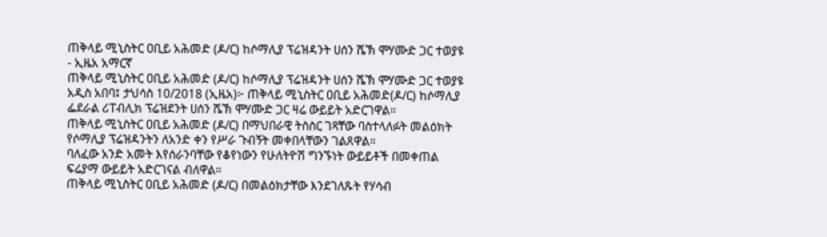ጠቅላይ ሚኒስትር ዐቢይ አሕመድ (ዶ/ር) ከሶማሊያ ፕሬዝዳንት ሀሰን ሼኽ ሞሃሙድ ጋር ተወያዩ - ኢዜአ አማርኛ
ጠቅላይ ሚኒስትር ዐቢይ አሕመድ (ዶ/ር) ከሶማሊያ ፕሬዝዳንት ሀሰን ሼኽ ሞሃሙድ ጋር ተወያዩ
አዲስ አበባ፤ ታህሳስ 10/2018 (ኢዜአ)፦ ጠቅላይ ሚኒስትር ዐቢይ አሕመድ(ዶ/ር) ከሶማሊያ ፌደራል ሪፐብሊክ ፕሬዝደንት ሀሰን ሼኽ ሞሃሙድ ጋር ዛሬ ውይይት አድርገዋል።
ጠቅላይ ሚኒስትር ዐቢይ አሕመድ (ዶ/ር) በማህበራዊ ትስስር ገጻቸው ባስተላለፉት መልዕክት የሶማሊያ ፕሬዝዳንትን ለአንድ ቀን የሥራ ጉብኝት መቀበላቸውን ገልጸዋል።
ባለፈው አንድ አመት እየሰራንባቸው የቆየነውን የሁለትዮሽ ግንኙነት ውይይቶች በመቀጠል ፍሬያማ ውይይት አድርገናል ብለዋል።
ጠቅላይ ሚኒስትር ዐቢይ አሕመድ (ዶ/ር) በመልዕክታቸው እንደገለጹት የሃሳብ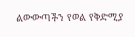ልውውጣችን የወል የቅድሚያ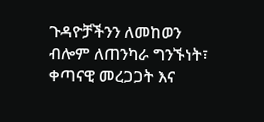ጉዳዮቻችንን ለመከወን ብሎም ለጠንካራ ግንኙነት፣ ቀጣናዊ መረጋጋት እና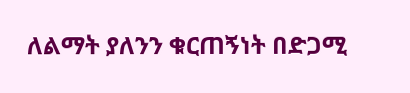ለልማት ያለንን ቁርጠኝነት በድጋሚ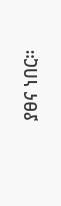ያፀና ነበር።